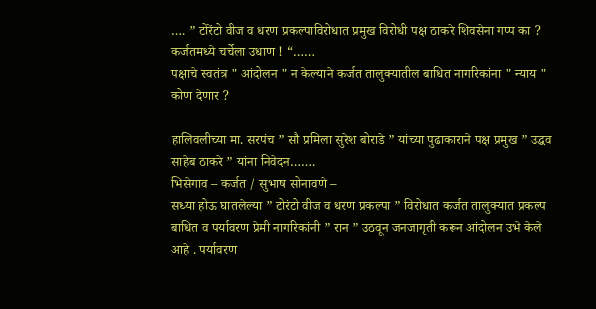…. ” टोरेंटो वीज व धरण प्रकल्पाविरोधात प्रमुख विरोधी पक्ष ठाकरे शिवसेना गप्प का ? कर्जतमध्ये चर्चेला उधाण ! “……
पक्षाचे स्वतंत्र " आंदोलन " न केल्याने कर्जत तालुक्यातील बाधित नागरिकांना " न्याय " कोण देणार ?

हालिवलीच्या मा. सरपंच ” सौ प्रमिला सुरेश बोराडे ” यांच्या पुढाकाराने पक्ष प्रमुख ” उद्धव साहेब ठाकरे ” यांना निवेदन…….
भिसेगाव – कर्जत / सुभाष सोनावणे –
सध्या होऊ घातलेल्या ” टोरंटो वीज व धरण प्रकल्पा ” विरोधात कर्जत तालुक्यात प्रकल्प बाधित व पर्यावरण प्रेमी नागरिकांनी ” रान ” उठवून जनजागृती करून आंदोलन उभे केले आहे . पर्यावरण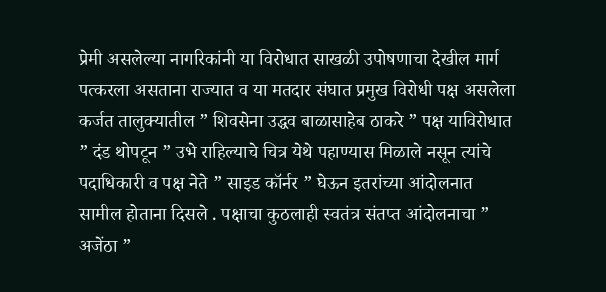प्रेमी असलेल्या नागरिकांनी या विरोधात साखळी उपोषणाचा देखील मार्ग पत्करला असताना राज्यात व या मतदार संघात प्रमुख विरोधी पक्ष असलेला कर्जत तालुक्यातील ” शिवसेना उद्धव बाळासाहेब ठाकरे ” पक्ष याविरोधात ” दंड थोपटून ” उभे राहिल्याचे चित्र येथे पहाण्यास मिळाले नसून त्यांचे पदाधिकारी व पक्ष नेते ” साइड कॉर्नर ” घेऊन इतरांच्या आंदोलनात सामील होताना दिसले . पक्षाचा कुठलाही स्वतंत्र संतप्त आंदोलनाचा ” अजेंठा ”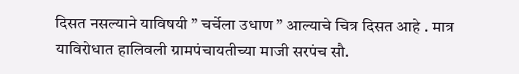दिसत नसल्याने याविषयी ” चर्चेला उधाण ” आल्याचे चित्र दिसत आहे . मात्र याविरोधात हालिवली ग्रामपंचायतीच्या माजी सरपंच सौ.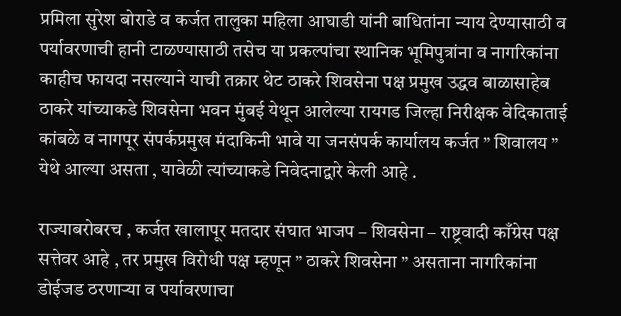प्रमिला सुरेश बोराडे व कर्जत तालुका महिला आघाडी यांनी बाधितांना न्याय देण्यासाठी व पर्यावरणाची हानी टाळण्यासाठी तसेच या प्रकल्पांचा स्थानिक भूमिपुत्रांना व नागरिकांना काहीच फायदा नसल्याने याची तक्रार थेट ठाकरे शिवसेना पक्ष प्रमुख उद्धव बाळासाहेब ठाकरे यांच्याकडे शिवसेना भवन मुंबई येथून आलेल्या रायगड जिल्हा निरीक्षक वेदिकाताई कांबळे व नागपूर संपर्कप्रमुख मंदाकिनी भावे या जनसंपर्क कार्यालय कर्जत ” शिवालय ” येथे आल्या असता , यावेळी त्यांच्याकडे निवेदनाद्वारे केली आहे .

राज्याबरोबरच , कर्जत खालापूर मतदार संघात भाजप – शिवसेना – राष्ट्रवादी काँग्रेस पक्ष सत्तेवर आहे , तर प्रमुख विरोधी पक्ष म्हणून ” ठाकरे शिवसेना ” असताना नागरिकांना डोईजड ठरणाऱ्या व पर्यावरणाचा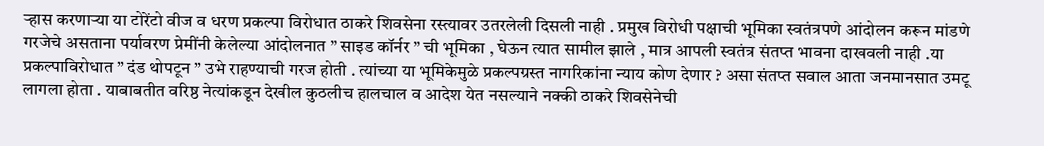ऱ्हास करणाऱ्या या टोरेंटो वीज व धरण प्रकल्पा विरोधात ठाकरे शिवसेना रस्त्यावर उतरलेली दिसली नाही . प्रमुख विरोधी पक्षाची भूमिका स्वतंत्रपणे आंदोलन करून मांडणे गरजेचे असताना पर्यावरण प्रेमींनी केलेल्या आंदोलनात ” साइड कॉर्नर ” ची भूमिका , घेऊन त्यात सामील झाले , मात्र आपली स्वतंत्र संतप्त भावना दाखवली नाही .या प्रकल्पाविरोधात ” दंड थोपटून ” उभे राहण्याची गरज होती . त्यांच्या या भूमिकेमुळे प्रकल्पग्रस्त नागरिकांना न्याय कोण देणार ? असा संतप्त सवाल आता जनमानसात उमटू लागला होता . याबाबतीत वरिष्ठ नेत्यांकडून देखील कुठलीच हालचाल व आदेश येत नसल्याने नक्की ठाकरे शिवसेनेची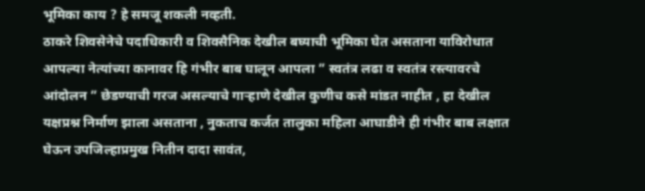भूमिका काय ? हे समजू शकली नव्हती.
ठाकरे शिवसेनेचे पदाधिकारी व शिवसैनिक देखील बघ्याची भूमिका घेत असताना याविरोधात आपल्या नेत्यांच्या कानावर हि गंभीर बाब घालून आपला ” स्वतंत्र लढा व स्वतंत्र रस्त्यावरचे आंदोलन ” छेडण्याची गरज असल्याचे गाऱ्हाणे देखील कुणीच कसे मांडत नाहीत , हा देखील यक्षप्रश्न निर्माण झाला असताना , नुकताच कर्जत तालुका महिला आघाडीने ही गंभीर बाब लक्षात घेऊन उपजिल्हाप्रमुख नितीन दादा सावंत,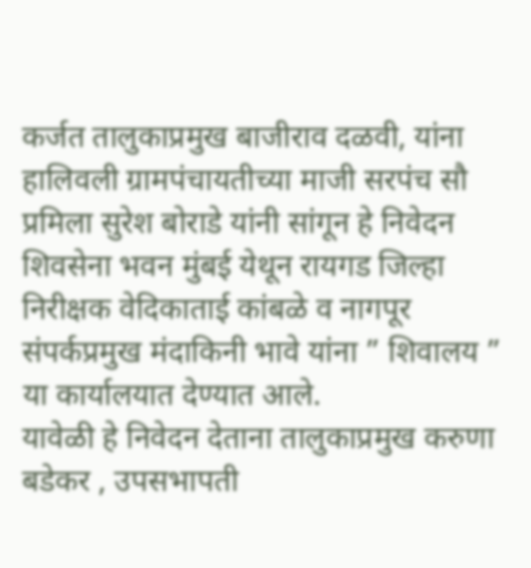कर्जत तालुकाप्रमुख बाजीराव दळवी, यांना हालिवली ग्रामपंचायतीच्या माजी सरपंच सौ प्रमिला सुरेश बोराडे यांनी सांगून हे निवेदन शिवसेना भवन मुंबई येथून रायगड जिल्हा निरीक्षक वेदिकाताई कांबळे व नागपूर संपर्कप्रमुख मंदाकिनी भावे यांना ” शिवालय ” या कार्यालयात देण्यात आले.
यावेळी हे निवेदन देताना तालुकाप्रमुख करुणा बडेकर , उपसभापती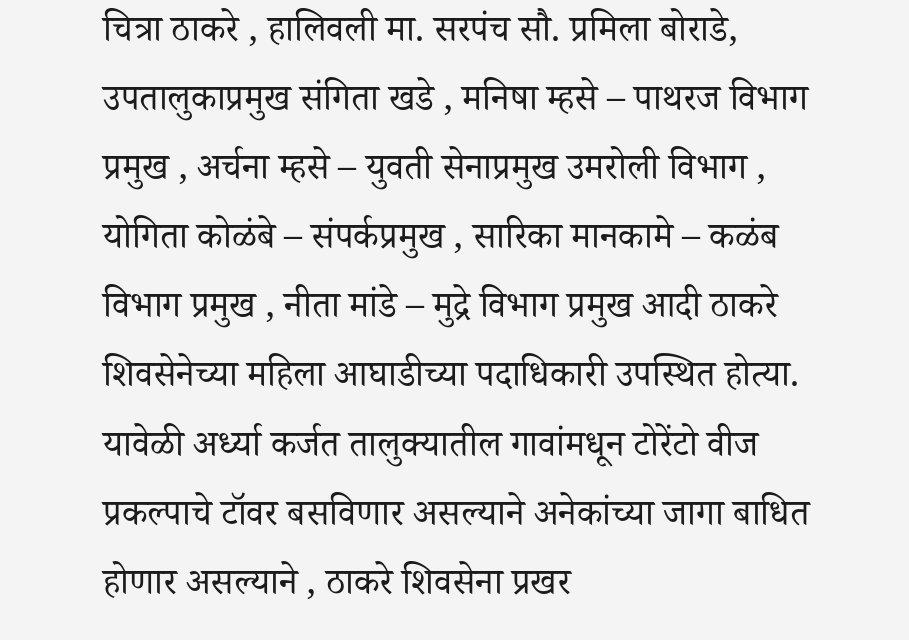चित्रा ठाकरे , हालिवली मा. सरपंच सौ. प्रमिला बोराडे, उपतालुकाप्रमुख संगिता खडे , मनिषा म्हसे – पाथरज विभाग प्रमुख , अर्चना म्हसे – युवती सेनाप्रमुख उमरोली विभाग , योगिता कोळंबे – संपर्कप्रमुख , सारिका मानकामे – कळंब विभाग प्रमुख , नीता मांडे – मुद्रे विभाग प्रमुख आदी ठाकरे शिवसेनेच्या महिला आघाडीच्या पदाधिकारी उपस्थित होत्या. यावेळी अर्ध्या कर्जत तालुक्यातील गावांमधून टोरेंटो वीज प्रकल्पाचे टॉवर बसविणार असल्याने अनेकांच्या जागा बाधित होणार असल्याने , ठाकरे शिवसेना प्रखर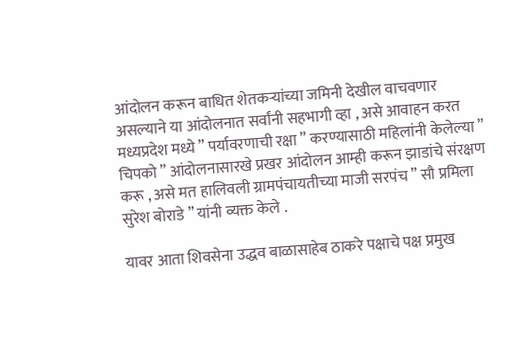आंदोलन करून बाधित शेतकऱ्यांच्या जमिनी देखील वाचवणार असल्याने या आंदोलनात सर्वांनी सहभागी व्हा , असे आवाहन करत मध्यप्रदेश मध्ये ” पर्यावरणाची रक्षा ” करण्यासाठी महिलांनी केलेल्या ” चिपको ” आंदोलनासारखे प्रखर आंदोलन आम्ही करून झाडांचे संरक्षण करू , असे मत हालिवली ग्रामपंचायतीच्या माजी सरपंच ” सौ प्रमिला सुरेश बोराडे ” यांनी व्यक्त केले .

यावर आता शिवसेना उद्धव बाळासाहेब ठाकरे पक्षाचे पक्ष प्रमुख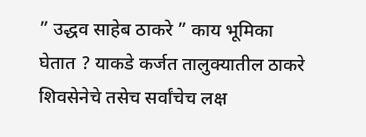” उद्धव साहेब ठाकरे ” काय भूमिका घेतात ? याकडे कर्जत तालुक्यातील ठाकरे शिवसेनेचे तसेच सर्वांचेच लक्ष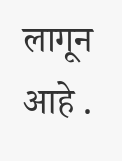लागून आहे .